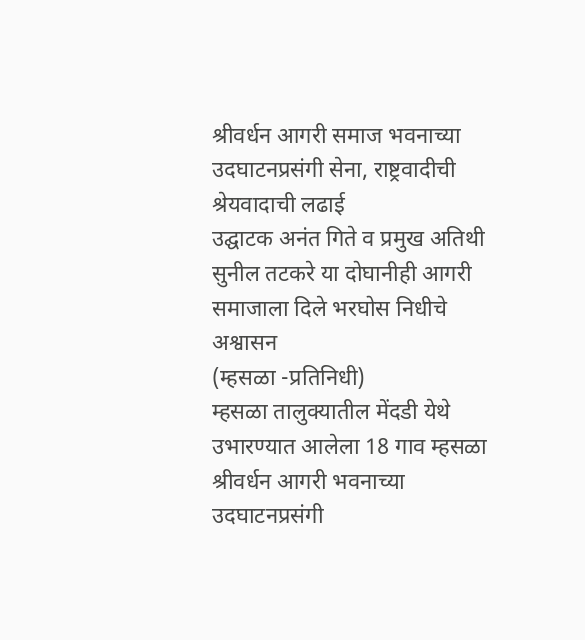श्रीवर्धन आगरी समाज भवनाच्या उदघाटनप्रसंगी सेना, राष्ट्रवादीची श्रेयवादाची लढाई
उद्घाटक अनंत गिते व प्रमुख अतिथी सुनील तटकरे या दोघानीही आगरी समाजाला दिले भरघोस निधीचे अश्वासन
(म्हसळा -प्रतिनिधी)
म्हसळा तालुक्यातील मेंदडी येथे उभारण्यात आलेला 18 गाव म्हसळा श्रीवर्धन आगरी भवनाच्या उदघाटनप्रसंगी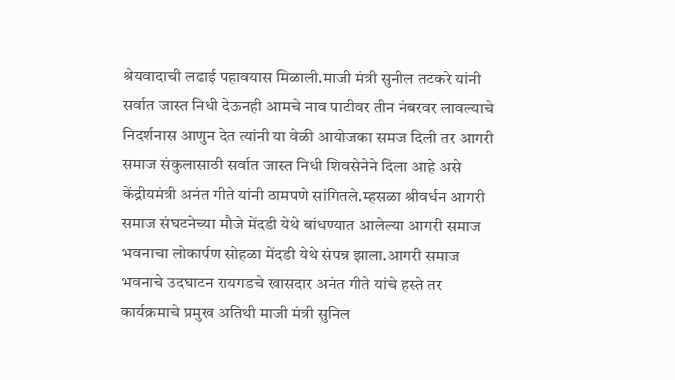श्रेयवादाची लढाई पहावयास मिळाली.माजी मंत्री सुनील तटकरे यांनी सर्वात जास्त निधी देऊनही आमचे नाव पाटीवर तीन नंबरवर लावल्याचे निदर्शनास आणुन देत त्यांनी या वेळी आयोजका समज दिली तर आगरी समाज संकुलासाठी सर्वात जास्त निधी शिवसेनेने दिला आहे असे केंद्रीयमंत्री अनंत गीते यांनी ठामपणे सांगितले.म्हसळा श्रीवर्धन आगरी समाज संघटनेच्या मौजे मेंदडी येथे बांधण्यात आलेल्या आगरी समाज भवनाचा लोकार्पण सोहळा मेंदडी येथे संपन्न झाला.आगरी समाज भवनाचे उदघाटन रायगडचे खासदार अनंत गीते यांचे हस्ते तर कार्यक्रमाचे प्रमुख अतिथी माजी मंत्री सुनिल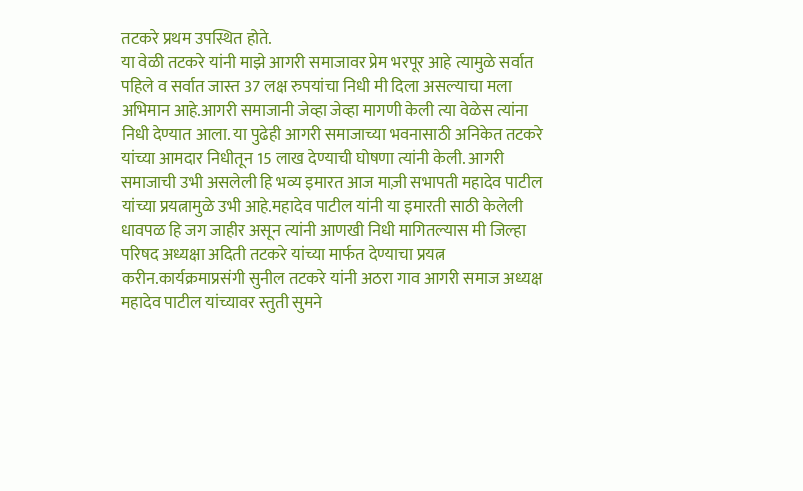तटकरे प्रथम उपस्थित होते.
या वेळी तटकरे यांनी माझे आगरी समाजावर प्रेम भरपूर आहे त्यामुळे सर्वात पहिले व सर्वात जास्त 37 लक्ष रुपयांचा निधी मी दिला असल्याचा मला अभिमान आहे.आगरी समाजानी जेव्हा जेव्हा मागणी केली त्या वेळेस त्यांना निधी देण्यात आला. या पुढेही आगरी समाजाच्या भवनासाठी अनिकेत तटकरे यांच्या आमदार निधीतून 15 लाख देण्याची घोषणा त्यांनी केली. आगरी समाजाची उभी असलेली हि भव्य इमारत आज माज़ी सभापती महादेव पाटील यांच्या प्रयत्नामुळे उभी आहे.महादेव पाटील यांनी या इमारती साठी केलेली धावपळ हि जग जाहीर असून त्यांनी आणखी निधी मागितल्यास मी जिल्हा परिषद अध्यक्षा अदिती तटकरे यांच्या मार्फत देण्याचा प्रयत्न करीन.कार्यक्रमाप्रसंगी सुनील तटकरे यांनी अठरा गाव आगरी समाज अध्यक्ष महादेव पाटील यांच्यावर स्तुती सुमने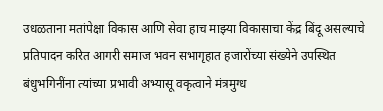उधळताना मतांपेक्षा विकास आणि सेवा हाच माझ्या विकासाचा केंद्र बिंदू असल्याचे प्रतिपादन करित आगरी समाज भवन सभागृहात हजारोंच्या संख्येने उपस्थित बंधुभगिनींना त्यांच्या प्रभावी अभ्यासू वकृत्वाने मंत्रमुग्ध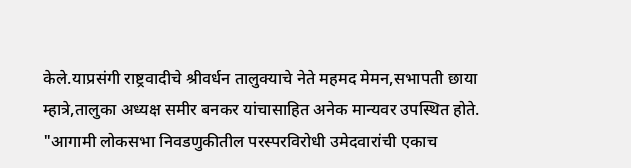केले.याप्रसंगी राष्ट्रवादीचे श्रीवर्धन तालुक्याचे नेते महमद मेमन,सभापती छाया म्हात्रे,तालुका अध्यक्ष समीर बनकर यांचासाहित अनेक मान्यवर उपस्थित होते.
"आगामी लोकसभा निवडणुकीतील परस्परविरोधी उमेदवारांची एकाच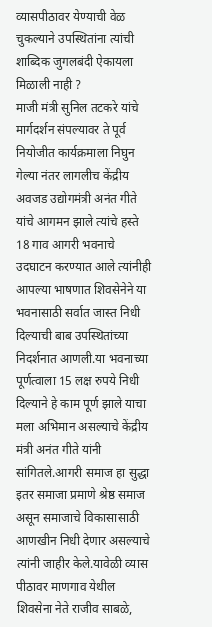व्यासपीठावर येण्याची वेळ चुकल्याने उपस्थितांना त्यांची शाब्दिक जुगलबंदी ऐकायला मिळाली नाही ?
माजी मंत्री सुनिल तटकरे यांचे मार्गदर्शन संपल्यावर ते पूर्व नियोजीत कार्यक्रमाला निघुन गेल्या नंतर लागलीच केंद्रीय अवजड उद्योगमंत्री अनंत गीते यांचे आगमन झाले त्यांचे हस्ते 18 गाव आगरी भवनाचे उदघाटन करण्यात आले त्यांनीही आपल्या भाषणात शिवसेनेने या भवनासाठी सर्वात जास्त निधी दिल्याची बाब उपस्थितांच्या निदर्शनात आणली.या भवनाच्या पूर्णत्वाला 15 लक्ष रुपये निधी दिल्याने हे काम पूर्ण झाले याचा मला अभिमान असल्याचे केंद्रीय मंत्री अनंत गीते यांनी सांगितले.आगरी समाज हा सुद्धा इतर समाजा प्रमाणे श्रेष्ठ समाज असून समाजाचे विकासासाठी आणखीन निधी देणार असल्याचे त्यांनी जाहीर केले.यावेळी व्यास पीठावर माणगाव येथील शिवसेना नेते राजीव साबळे,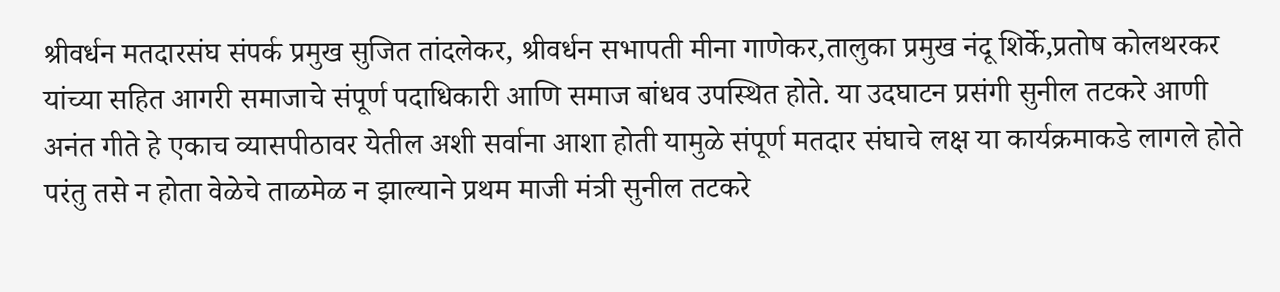श्रीवर्धन मतदारसंघ संपर्क प्रमुख सुजित तांदलेकर, श्रीवर्धन सभापती मीना गाणेकर,तालुका प्रमुख नंदू शिर्के,प्रतोष कोलथरकर यांच्या सहित आगरी समाजाचे संपूर्ण पदाधिकारी आणि समाज बांधव उपस्थित होते. या उदघाटन प्रसंगी सुनील तटकरे आणी अनंत गीते हे एकाच व्यासपीठावर येतील अशी सर्वाना आशा होती यामुळे संपूर्ण मतदार संघाचे लक्ष या कार्यक्रमाकडे लागले होते परंतु तसे न होता वेळेचे ताळमेळ न झाल्याने प्रथम माजी मंत्री सुनील तटकरे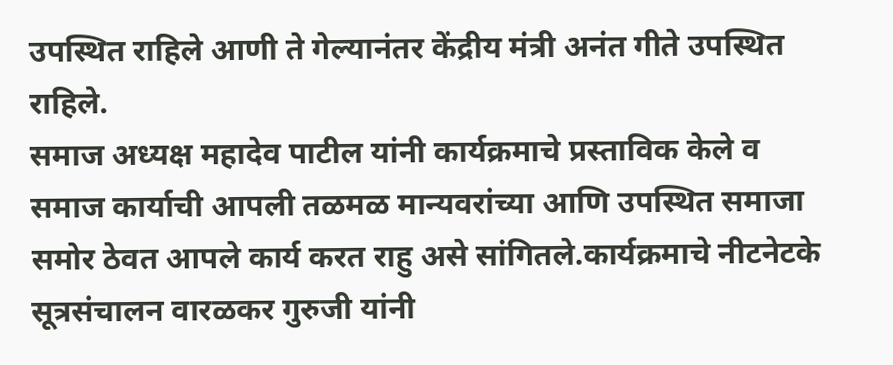उपस्थित राहिले आणी ते गेल्यानंतर केंद्रीय मंत्री अनंत गीते उपस्थित राहिले.
समाज अध्यक्ष महादेव पाटील यांनी कार्यक्रमाचे प्रस्ताविक केले व समाज कार्याची आपली तळमळ मान्यवरांच्या आणि उपस्थित समाजा समोर ठेवत आपले कार्य करत राहु असे सांगितले.कार्यक्रमाचे नीटनेटके सूत्रसंचालन वारळकर गुरुजी यांनी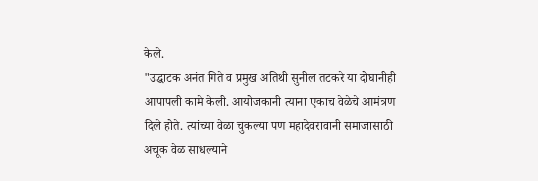केले.
"उद्घाटक अनंत गिते व प्रमुख अतिथी सुनील तटकरे या दोघानीही आपापली कामे केली. आयोजकानी त्याना एकाच वेळेचे आमंत्रण दिले होते. त्यांच्या वेळा चुकल्या पण महादेवरावानी समाजासाठी अचूक वेळ साधल्याने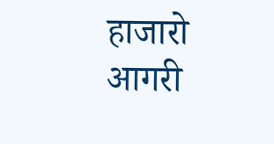हाजारो आगरी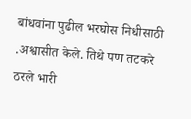बांधवांना पुढील भरघोस निधीसाठी .अश्वासीत केले. तिथे पण तटकरे ठरले भारी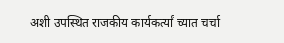अशी उपस्थित राजकीय कार्यकर्त्यां च्यात चर्चा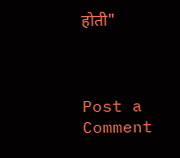होती"



Post a Comment